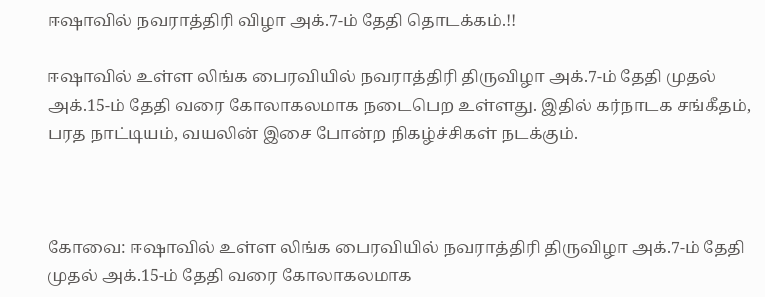ஈஷாவில்‌ நவராத்திரி விழா அக்‌.7-ம்‌ தேதி தொடக்கம்‌.!!

ஈஷாவில்‌ உள்ள லிங்க பைரவியில்‌ நவராத்திரி திருவிழா அக்‌.7-ம்‌ தேதி முதல்‌ அக்‌.15-ம்‌ தேதி வரை கோலாகலமாக நடைபெற உள்ளது. இதில்‌ கர்நாடக சங்கீதம்‌, பரத நாட்டியம்‌, வயலின்‌ இசை போன்ற நிகழ்ச்சிகள்‌ நடக்கும்‌.



கோவை: ஈஷாவில்‌ உள்ள லிங்க பைரவியில்‌ நவராத்திரி திருவிழா அக்‌.7-ம்‌ தேதி முதல்‌ அக்‌.15-ம்‌ தேதி வரை கோலாகலமாக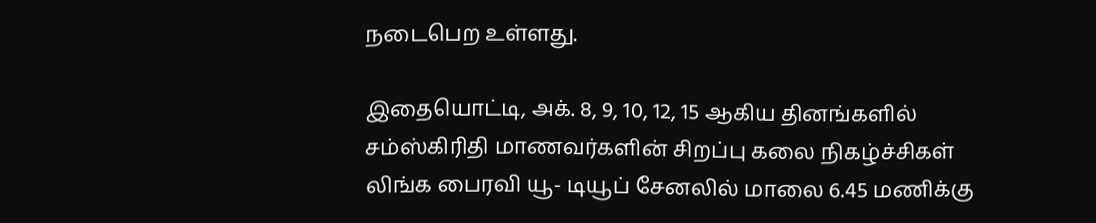நடைபெற உள்ளது.

இதையொட்டி, அக்‌. 8, 9, 10, 12, 15 ஆகிய தினங்களில்‌ சம்ஸ்‌கிரிதி மாணவர்களின்‌ சிறப்பு கலை நிகழ்ச்சிகள்‌ லிங்க பைரவி யூ- டியூப்‌ சேனலில்‌ மாலை 6.45 மணிக்கு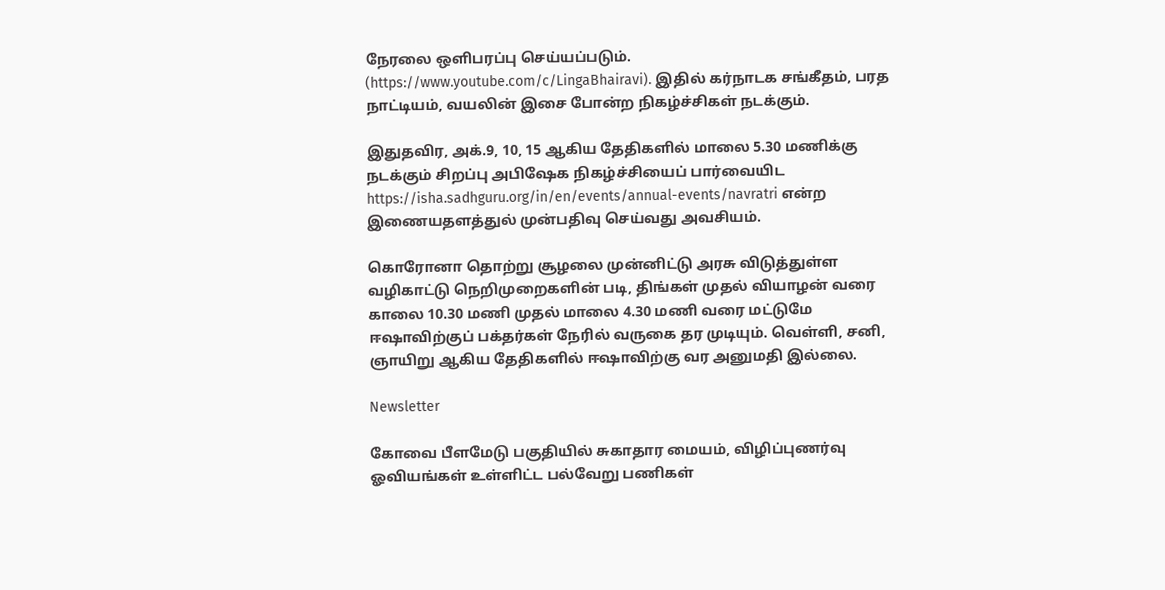நேரலை ஒளிபரப்பு செய்யப்படும்‌. (https://www.youtube.com/c/LingaBhairavi). இதில்‌ கர்நாடக சங்கீதம்‌, பரத நாட்டியம்‌, வயலின்‌ இசை போன்ற நிகழ்ச்சிகள்‌ நடக்கும்‌.

இதுதவிர, அக்‌.9, 10, 15 ஆகிய தேதிகளில்‌ மாலை 5.30 மணிக்கு நடக்கும்‌ சிறப்பு அபிஷேக நிகழ்ச்சியைப் பார்வையிட https://isha.sadhguru.org/in/en/events/annual-events/navratri என்ற இணையதளத்துல்‌ முன்பதிவு செய்வது அவசியம்‌.

கொரோனா தொற்று சூழலை முன்னிட்டு அரசு விடுத்துள்ள வழிகாட்டு நெறிமுறைகளின்‌ படி, திங்கள்‌ முதல்‌ வியாழன்‌ வரை காலை 10.30 மணி முதல்‌ மாலை 4.30 மணி வரை மட்டுமே ஈஷாவிற்குப் பக்தர்கள்‌ நேரில்‌ வருகை தர முடியும்‌. வெள்ளி, சனி, ஞாயிறு ஆகிய தேதிகளில்‌ ஈஷாவிற்கு வர அனுமதி இல்லை.

Newsletter

கோவை பீளமேடு பகுதியில் சுகாதார மையம், விழிப்புணர்வு ஓவியங்கள் உள்ளிட்ட பல்வேறு பணிகள்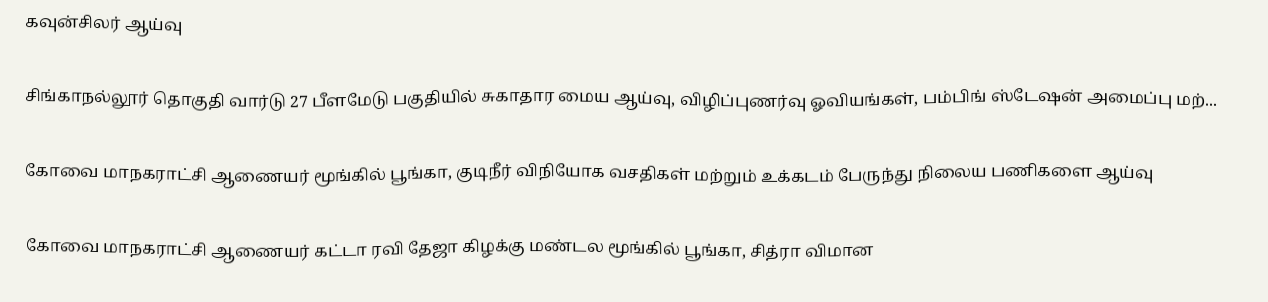கவுன்சிலர் ஆய்வு

சிங்காநல்லூர் தொகுதி வார்டு 27 பீளமேடு பகுதியில் சுகாதார மைய ஆய்வு, விழிப்புணர்வு ஓவியங்கள், பம்பிங் ஸ்டேஷன் அமைப்பு மற்...

கோவை மாநகராட்சி ஆணையர் மூங்கில் பூங்கா, குடிநீர் விநியோக வசதிகள் மற்றும் உக்கடம் பேருந்து நிலைய பணிகளை ஆய்வு

கோவை மாநகராட்சி ஆணையர் கட்டா ரவி தேஜா கிழக்கு மண்டல மூங்கில் பூங்கா, சித்ரா விமான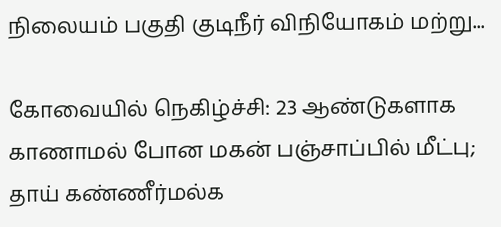நிலையம் பகுதி குடிநீர் விநியோகம் மற்று...

கோவையில் நெகிழ்ச்சி: 23 ஆண்டுகளாக காணாமல் போன மகன் பஞ்சாப்பில் மீட்பு; தாய் கண்ணீர்மல்க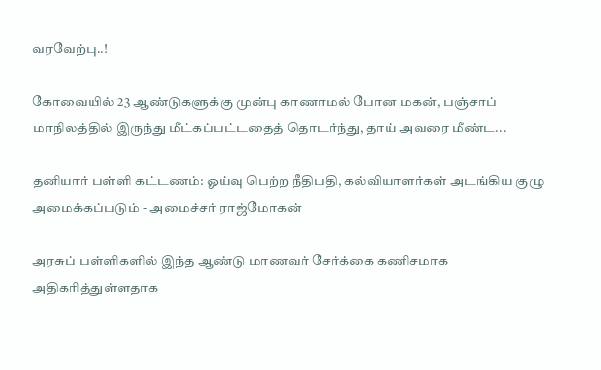வரவேற்பு..!

கோவையில் 23 ஆண்டுகளுக்கு முன்பு காணாமல் போன மகன், பஞ்சாப் மாநிலத்தில் இருந்து மீட்கப்பட்டதைத் தொடர்ந்து, தாய் அவரை மீண்ட...

தனியார் பள்ளி கட்டணம்: ஓய்வு பெற்ற நீதிபதி, கல்வியாளர்கள் அடங்கிய குழு அமைக்கப்படும் - அமைச்சர் ராஜ்மோகன்

அரசுப் பள்ளிகளில் இந்த ஆண்டு மாணவர் சேர்க்கை கணிசமாக அதிகரித்துள்ளதாக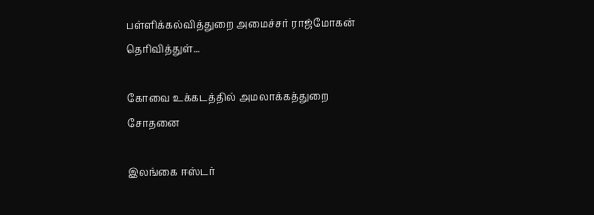பள்ளிக்கல்வித்துறை அமைச்சர் ராஜ்மோகன் தெரிவித்துள்...

கோவை உக்கடத்தில் அமலாக்கத்துறை சோதனை

இலங்கை ஈஸ்டர்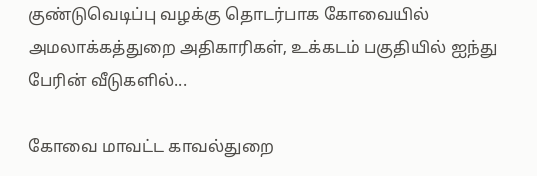குண்டுவெடிப்பு வழக்கு தொடர்பாக கோவையில் அமலாக்கத்துறை அதிகாரிகள், உக்கடம் பகுதியில் ஐந்து பேரின் வீடுகளில்...

கோவை மாவட்ட காவல்துறை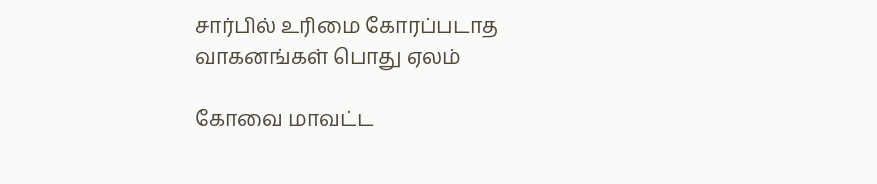சார்பில் உரிமை கோரப்படாத வாகனங்கள் பொது ஏலம்

கோவை மாவட்ட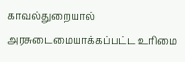காவல்துறையால் அரசுடைமையாக்கப்பட்ட உரிமை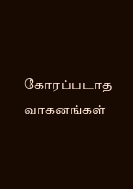கோரப்படாத வாகனங்கள்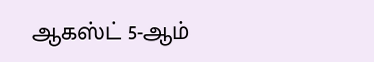ஆகஸ்ட் 5-ஆம்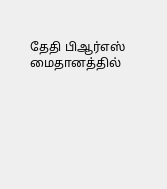தேதி பிஆர்எஸ் மைதானத்தில்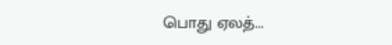பொது ஏலத்...